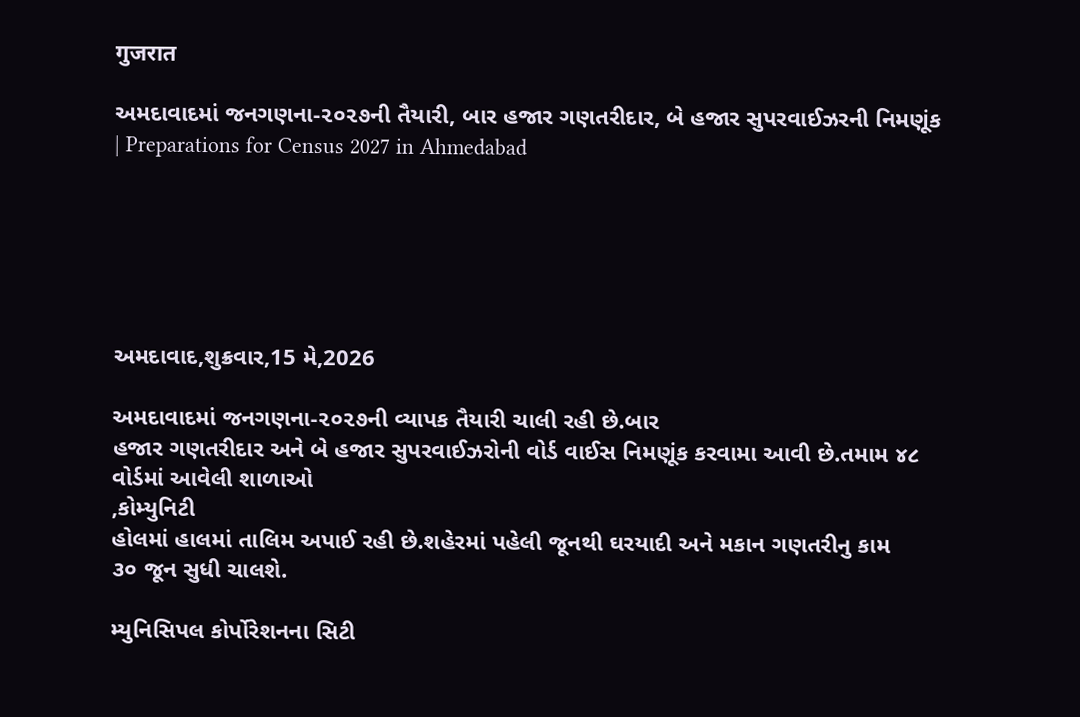गुजरात

અમદાવાદમાં જનગણના-૨૦૨૭ની તૈયારી, બાર હજાર ગણતરીદાર, બે હજાર સુપરવાઈઝરની નિમણૂંક | Preparations for Census 2027 in Ahmedabad






અમદાવાદ,શુક્રવાર,15 મે,2026

અમદાવાદમાં જનગણના-૨૦૨૭ની વ્યાપક તૈયારી ચાલી રહી છે.બાર
હજાર ગણતરીદાર અને બે હજાર સુપરવાઈઝરોની વોર્ડ વાઈસ નિમણૂંક કરવામા આવી છે.તમામ ૪૮
વોર્ડમાં આવેલી શાળાઓ
,કોમ્યુનિટી
હોલમાં હાલમાં તાલિમ અપાઈ રહી છે.શહેરમાં પહેલી જૂનથી ઘરયાદી અને મકાન ગણતરીનુ કામ
૩૦ જૂન સુધી ચાલશે.

મ્યુનિસિપલ કોર્પોરેશનના સિટી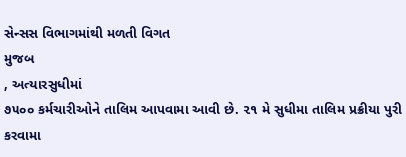સેન્સસ વિભાગમાંથી મળતી વિગત
મુજબ
, અત્યારસુધીમાં
૭૫૦૦ કર્મચારીઓને તાલિમ આપવામા આવી છે. ૨૧ મે સુધીમા તાલિમ પ્રક્રીયા પુરી કરવામા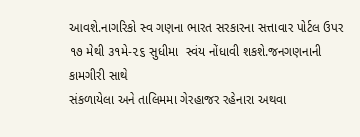આવશે.નાગરિકો સ્વ ગણના ભારત સરકારના સત્તાવાર પોર્ટલ ઉપર ૧૭ મેથી ૩૧મે-૨૬ સુધીમા  સ્વંય નોંધાવી શકશે.જનગણનાની કામગીરી સાથે
સંકળાયેલા અને તાલિમમા ગેરહાજર રહેનારા અથવા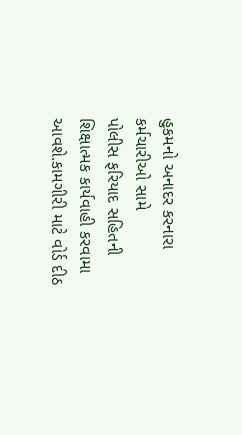હુકમનો અનાદર કરનારા કર્મચારીઓ સામે
પોલીસ ફરિયાદ સહિતની શિક્ષાત્મક કાર્યવાહી કરવામા આવશે.કામગીરી માટે વોર્ડ દીઠ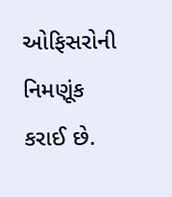ઓફિસરોની નિમણૂંક કરાઈ છે.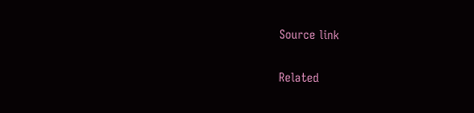Source link

Related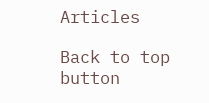Articles

Back to top button